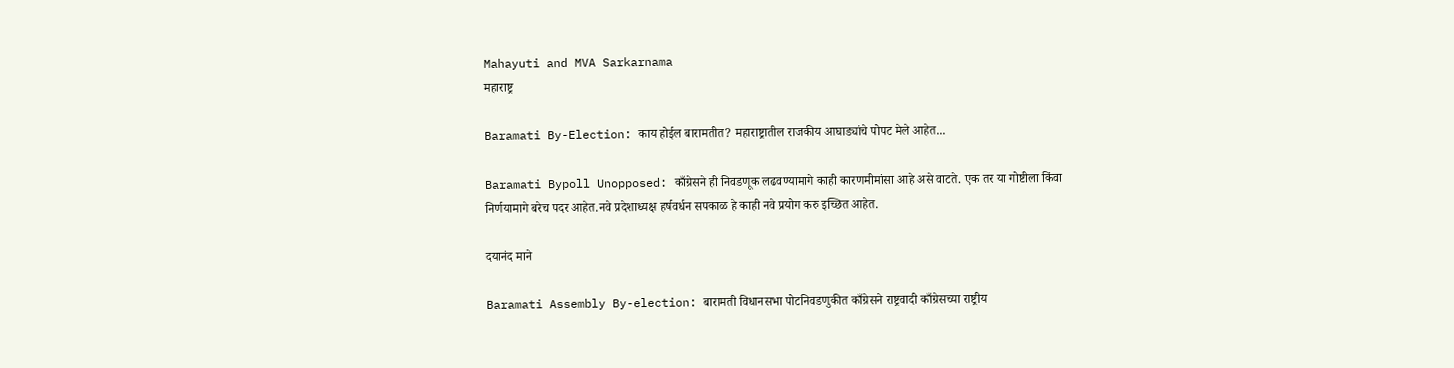Mahayuti and MVA Sarkarnama
महाराष्ट्र

Baramati By-Election: काय होईल बारामतीत? महाराष्ट्रातील राजकीय आघाड्यांचे पोपट मेले आहेत...

Baramati Bypoll Unopposed: काँग्रेसने ही निवडणूक लढवण्यामागे काही कारणमीमांसा आहे असे वाटते. एक तर या गोष्टीला किंवा निर्णयामागे बरेच पदर आहेत.नवे प्रदेशाध्यक्ष हर्षवर्धन सपकाळ हे काही नवे प्रयोग करु इच्छित आहेत.

दयानंद माने

Baramati Assembly By-election: बारामती विधानसभा पोटनिवडणुकीत काँग्रेसने राष्ट्रवादी काँग्रेसच्या राष्ट्रीय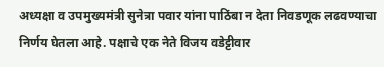अध्यक्षा व उपमुख्यमंत्री सुनेत्रा पवार यांना पाठिंबा न देता निवडणूक लढवण्याचा निर्णय घेतला आहे. पक्षाचे एक नेते विजय वडेट्टीवार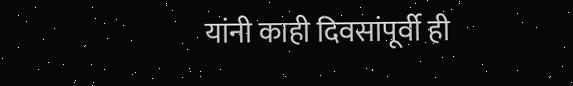यांनी काही दिवसांपूर्वी ही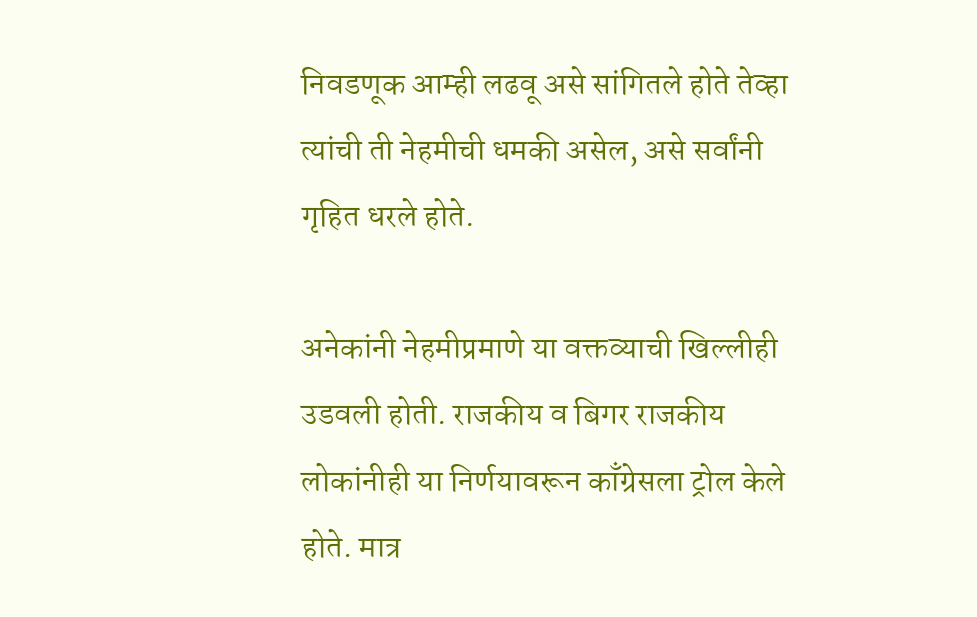निवडणूक आम्ही लढवू असे सांगितले होते तेव्हा त्यांची ती नेहमीची धमकी असेल, असे सर्वांनी गृहित धरले होते.

अनेकांनी नेहमीप्रमाणे या वक्तव्याची खिल्लीही उडवली होती. राजकीय व बिगर राजकीय लोकांनीही या निर्णयावरून काँग्रेसला ट्रोल केले होते. मात्र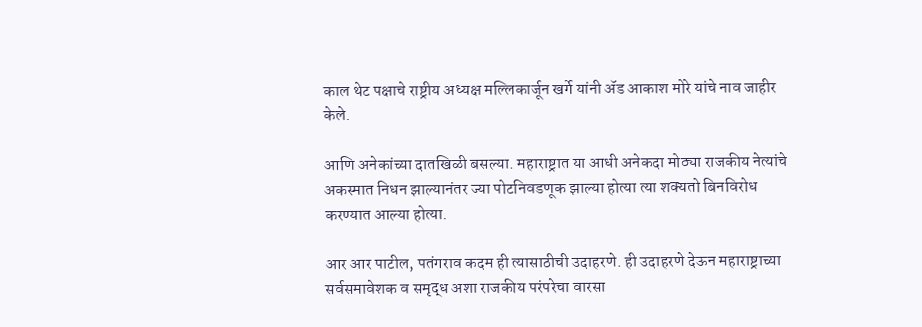काल थेट पक्षाचे राष्ट्रीय अध्यक्ष मल्लिकार्जून खर्गे यांनी ॲड आकाश मोरे यांचे नाव जाहीर केले.

आणि अनेकांच्या दातखिळी बसल्या. महाराष्ट्रात या आधी अनेकदा मोठ्या राजकीय नेत्यांचे अकस्मात निधन झाल्यानंतर ज्या पोटनिवडणूक झाल्या होत्या त्या शक्यतो बिनविरोध करण्यात आल्या होत्या.

आर आर पाटील, पतंगराव कदम ही त्यासाठीची उदाहरणे. ही उदाहरणे देऊन महाराष्ट्राच्या सर्वसमावेशक व समृद्ध अशा राजकीय परंपरेचा वारसा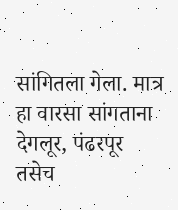सांगितला गेला. मात्र हा वारसा सांगताना देगलूर, पंढरपूर तसेच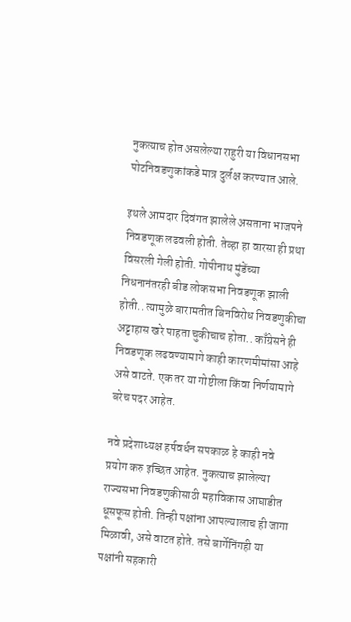नुकत्याच होत असलेल्या राहुरी या विधानसभा पोटनिवडणुकांकडे मात्र दुर्लक्ष करण्यात आले.

इथले आमदार दिवंगत झालेले असताना भाजपने निवडणूक लढवली होती. तेव्हा हा वारसा ही प्रथा विसरली गेली होती. गोपीनाथ मुंडेंच्या निधनानंतरही बीड लोकसभा निवडणूक झाली होती.. त्यामुळे बारामतीत बिनविरोध निवडणुकीचा अट्टाहास खरे पाहता चुकीचाच होता.. काँग्रेसने ही निवडणूक लढवण्यामागे काही कारणमीमांसा आहे असे वाटते. एक तर या गोष्टीला किंवा निर्णयामागे बरेच पदर आहेत.

नवे प्रदेशाध्यक्ष हर्षवर्धन सपकाळ हे काही नवे प्रयोग करु इच्छित आहेत. नुकत्याच झालेल्या राज्यसभा निवडणुकीसाठी महाविकास आघाडीत धूसफूस होती. तिन्ही पक्षांना आपल्यालाच ही जागा मिळावी, असे वाटत होते. तसे बार्गेनिंगही या पक्षांनी सहकारी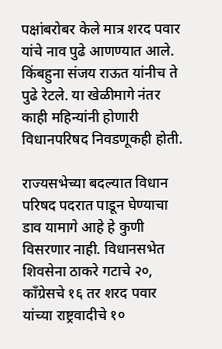पक्षांबरोबर केले मात्र शरद पवार यांचे नाव पुढे आणण्यात आले. किंबहुना संजय राऊत यांनीच ते पुढे रेटले. या खेळीमागे नंतर काही महिन्यांनी होणारी विधानपरिषद निवडणूकही होती.

राज्यसभेच्या बदल्यात विधान परिषद पदरात पाडून घेण्याचा डाव यामागे आहे हे कुणी विसरणार नाही. विधानसभेत शिवसेना ठाकरे गटाचे २०, काँग्रेसचे १६ तर शरद पवार यांच्या राष्ट्रवादीचे १०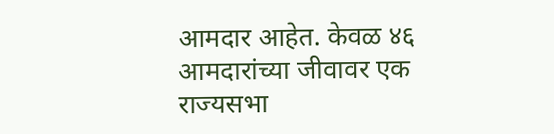आमदार आहेत. केवळ ४६ आमदारांच्या जीवावर एक राज्यसभा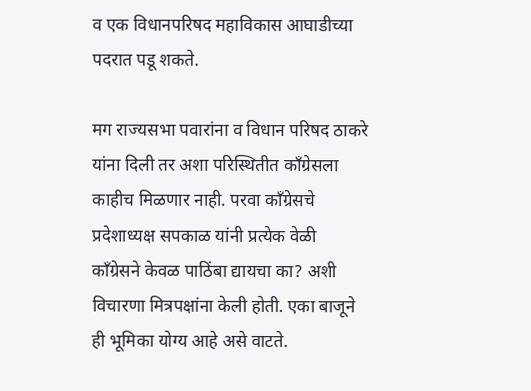व एक विधानपरिषद महाविकास आघाडीच्या पदरात पडू शकते.

मग राज्यसभा पवारांना व विधान परिषद ठाकरे यांना दिली तर अशा परिस्थितीत काँग्रेसला काहीच मिळणार नाही. परवा काँग्रेसचे प्रदेशाध्यक्ष सपकाळ यांनी प्रत्येक वेळी काँग्रेसने केवळ पाठिंबा द्यायचा का? अशी विचारणा मित्रपक्षांना केली होती. एका बाजूने ही भूमिका योग्य आहे असे वाटते.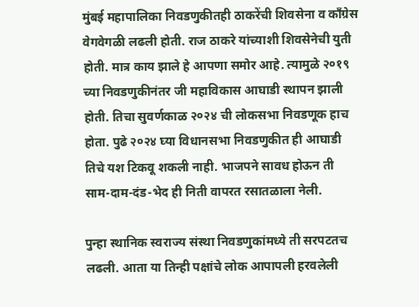मुंबई महापालिका निवडणुकीतही ठाकरेंची शिवसेना व काँग्रेस वेगवेगळी लढली होती. राज ठाकरे यांच्याशी शिवसेनेची युती होती. मात्र काय झाले हे आपणा समोर आहे. त्यामुळे २०१९ च्या निवडणुकीनंतर जी महाविकास आघाडी स्थापन झाली होती. तिचा सुवर्णकाळ २०२४ ची लोकसभा निवडणूक हाच होता. पुढे २०२४ घ्या विधानसभा निवडणुकीत ही आघाडी तिचे यश टिकवू शकली नाही. भाजपने सावध होऊन ती साम-दाम-दंड-भेद ही निती वापरत रसातळाला नेली.

पुन्हा स्थानिक स्वराज्य संस्था निवडणुकांमध्ये ती सरपटतच लढली. आता या तिन्ही पक्षांचे लोक आपापली हरवलेली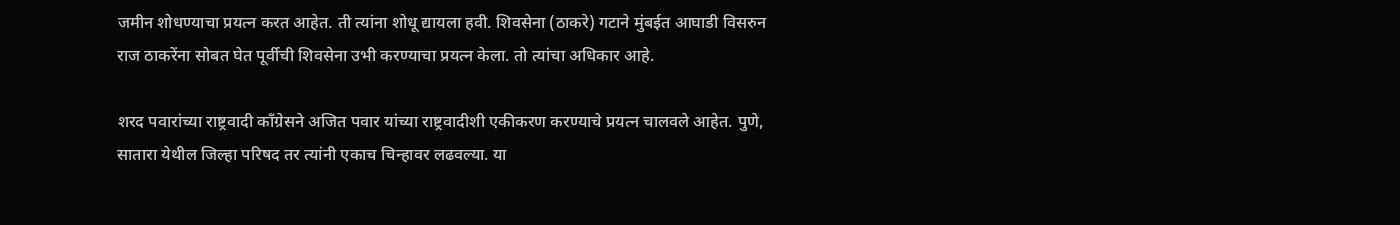जमीन शोधण्याचा प्रयत्न करत आहेत. ती त्यांना शोधू द्यायला हवी. शिवसेना (ठाकरे) गटाने मुंबईत आघाडी विसरुन राज ठाकरेंना सोबत घेत पूर्वीची शिवसेना उभी करण्याचा प्रयत्न केला. तो त्यांचा अधिकार आहे.

शरद पवारांच्या राष्ट्रवादी काँग्रेसने अजित पवार यांच्या राष्ट्रवादीशी एकीकरण करण्याचे प्रयत्न चालवले आहेत. पुणे, सातारा येथील जिल्हा परिषद तर त्यांनी एकाच चिन्हावर लढवल्या. या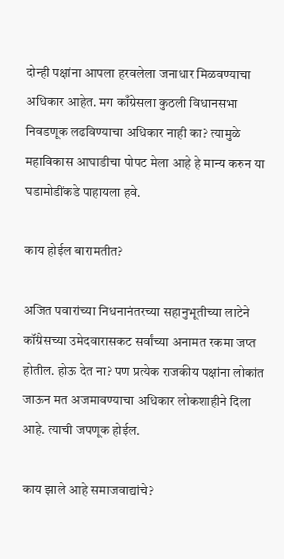दोन्ही पक्षांना आपला हरवलेला जनाधार मिळवण्याचा अधिकार आहेत. मग काँग्रेसला कुठली विधानसभा निवडणूक लढविण्याचा अधिकार नाही का? त्यामुळे महाविकास आघाडीचा पोपट मेला आहे हे मान्य करुन या घडामोडींकडे पाहायला हवे.

काय होईल बारामतीत?

अजित पवारांच्या निधनानंतरच्या सहानुभूतीच्या लाटेने कॉंग्रेसच्या उमेदवारासकट सर्वांच्या अनामत रकमा जप्त होतील. होऊ देत ना? पण प्रत्येक राजकीय पक्षांना लोकांत जाऊन मत अजमावण्याचा अधिकार लोकशाहीने दिला आहे. त्याची जपणूक होईल.

काय झाले आहे समाजवाद्यांचे?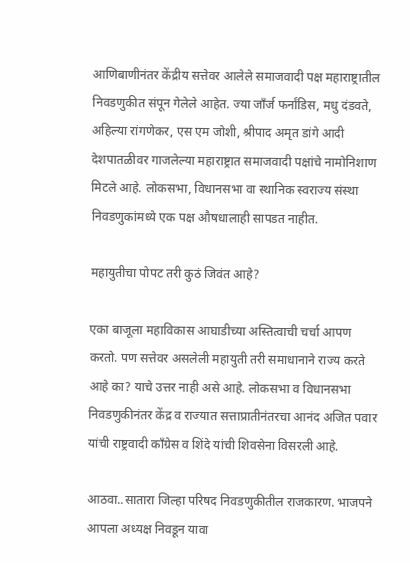आणिबाणीनंतर केंद्रीय सत्तेवर आलेले समाजवादी पक्ष महाराष्ट्रातील निवडणुकीत संपून गेलेले आहेत. ज्या जाँर्ज फर्नांडिस, मधु दंडवते, अहिल्या रांगणेकर, एस एम जोशी, श्रीपाद अमृत डांगे आदी देशपातळीवर गाजलेल्या महाराष्ट्रात समाजवादी पक्षांचे नामोनिशाण मिटले आहे. लोकसभा, विधानसभा वा स्थानिक स्वराज्य संस्था निवडणुकांमध्ये एक पक्ष औषधालाही सापडत नाहीत.

महायुतीचा पोपट तरी कुठं जिवंत आहे?

एका बाजूला महाविकास आघाडीच्या अस्तित्वाची चर्चा आपण करतो. पण सत्तेवर असलेली महायुती तरी समाधानाने राज्य करते आहे का? याचे उत्तर नाही असे आहे. लोकसभा व विधानसभा निवडणुकीनंतर केंद्र व राज्यात सत्ताप्रातीनंतरचा आनंद अजित पवार यांची राष्ट्रवादी काँग्रेस व शिंदे यांची शिवसेना विसरली आहे.

आठवा..सातारा जिल्हा परिषद निवडणुकीतील राजकारण. भाजपने आपला अध्यक्ष निवडून यावा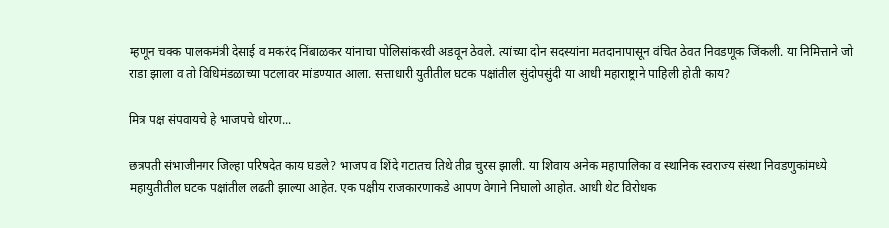म्हणून चक्क पालकमंत्री देसाई व मकरंद निंबाळकर यांनाचा पोलिसांकरवी अडवून ठेवले. त्यांच्या दोन सदस्यांना मतदानापासून वंचित ठेवत निवडणूक जिंकली. या निमित्ताने जो राडा झाला व तो विधिमंडळाच्या पटलावर मांडण्यात आला. सत्ताधारी युतीतील घटक पक्षांतील सुंदोपसुंदी या आधी महाराष्ट्राने पाहिली होती काय?

मित्र पक्ष संपवायचे हे भाजपचे धोरण...

छत्रपती संभाजीनगर जिल्हा परिषदेत काय घडले? भाजप व शिंदे गटातच तिथे तीव्र चुरस झाली. या शिवाय अनेक महापालिका व स्थानिक स्वराज्य संस्था निवडणुकांमध्ये महायुतीतील घटक पक्षांतील लढती झाल्या आहेत. एक पक्षीय राजकारणाकडे आपण वेगाने निघालो आहोत. आधी थेट विरोधक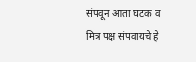संपवून आता घटक व मित्र पक्ष संपवायचे हे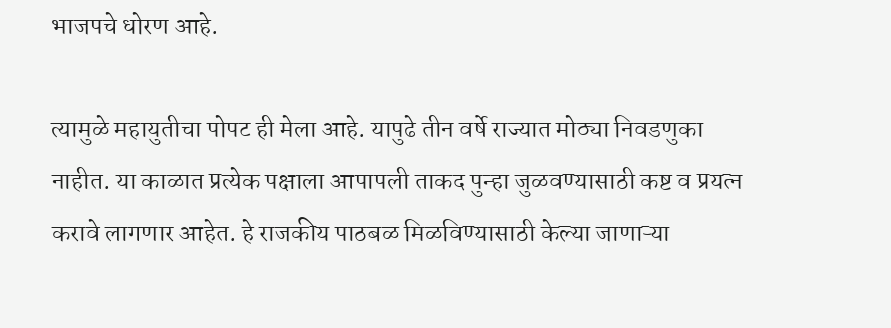भाजपचे धोरण आहे.

त्यामुळे महायुतीचा पोपट ही मेला आहे. यापुढे तीन वर्षे राज्यात मोठ्या निवडणुका नाहीत. या काळात प्रत्येक पक्षाला आपापली ताकद पुन्हा जुळवण्यासाठी कष्ट व प्रयत्न करावे लागणार आहेत. हे राजकीय पाठबळ मिळविण्यासाठी केल्या जाणाऱ्या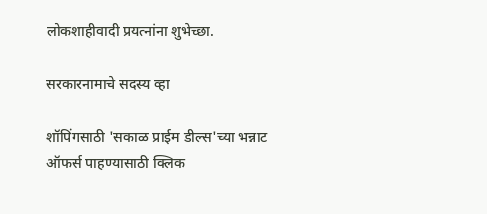लोकशाहीवादी प्रयत्नांना शुभेच्छा.

सरकारनामाचे सदस्य व्हा

शॉपिंगसाठी 'सकाळ प्राईम डील्स'च्या भन्नाट ऑफर्स पाहण्यासाठी क्लिक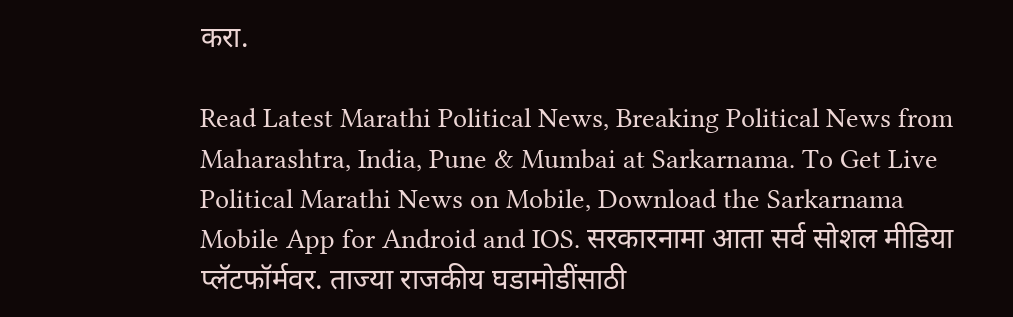करा.

Read Latest Marathi Political News, Breaking Political News from Maharashtra, India, Pune & Mumbai at Sarkarnama. To Get Live Political Marathi News on Mobile, Download the Sarkarnama Mobile App for Android and IOS. सरकारनामा आता सर्व सोशल मीडिया प्लॅटफॉर्मवर. ताज्या राजकीय घडामोडींसाठी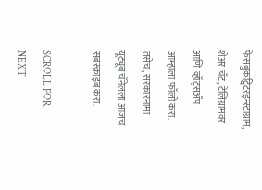फेसबुकट्विटरइन्स्टाग्राम, शेअर चॅट, टेलिग्रामवर आणि व्हॉट्सॲप आम्हाला फॉलो करा. तसेच, सरकारनामा यूट्यूब चॅनेलला आजच सबस्क्राइब करा.

SCROLL FOR NEXT